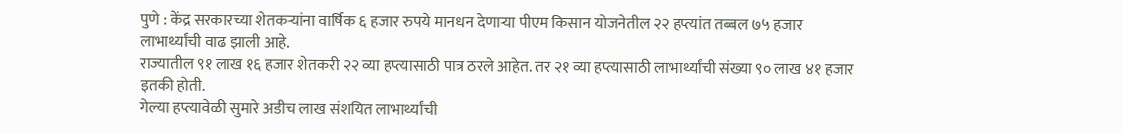पुणे : केंद्र सरकारच्या शेतकऱ्यांना वार्षिक ६ हजार रुपये मानधन देणाऱ्या पीएम किसान योजनेतील २२ हप्त्यांत तब्बल ७५ हजार लाभार्थ्यांची वाढ झाली आहे.
राज्यातील ९१ लाख १६ हजार शेतकरी २२ व्या हप्त्यासाठी पात्र ठरले आहेत. तर २१ व्या हप्त्यासाठी लाभार्थ्यांची संख्या ९० लाख ४१ हजार इतकी होती.
गेल्या हप्त्यावेळी सुमारे अडीच लाख संशयित लाभार्थ्यांची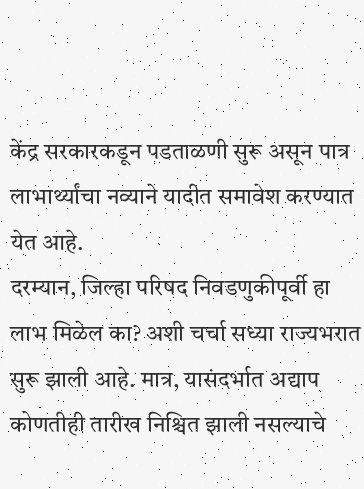केंद्र सरकारकडून पडताळणी सुरू असून पात्र लाभार्थ्यांचा नव्याने यादीत समावेश करण्यात येत आहे.
दरम्यान, जिल्हा परिषद निवडणुकीपूर्वी हा लाभ मिळेल का? अशी चर्चा सध्या राज्यभरात सुरू झाली आहे. मात्र, यासंदर्भात अद्याप कोणतीही तारीख निश्चित झाली नसल्याचे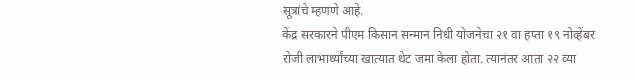सूत्रांचे म्हणणे आहे.
केंद्र सरकारने पीएम किसान सन्मान निधी योजनेचा २१ वा हप्ता १९ नोव्हेंबर रोजी लाभार्थ्यांच्या खात्यात थेट जमा केला होता. त्यानंतर आता २२ व्या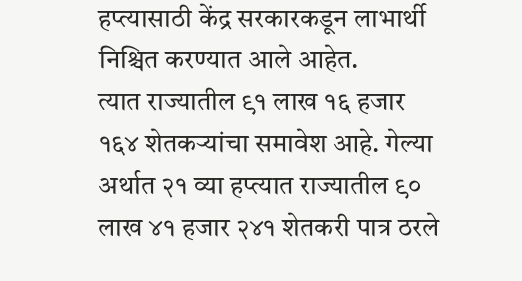हप्त्यासाठी केंद्र सरकारकडून लाभार्थी निश्चित करण्यात आले आहेत.
त्यात राज्यातील ९१ लाख १६ हजार १६४ शेतकऱ्यांचा समावेश आहे. गेल्या अर्थात २१ व्या हप्त्यात राज्यातील ९० लाख ४१ हजार २४१ शेतकरी पात्र ठरले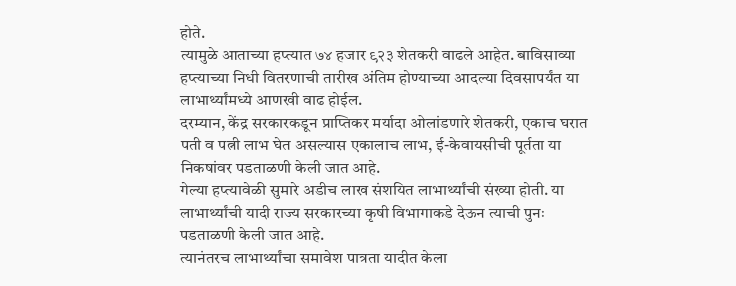होते.
त्यामुळे आताच्या हप्त्यात ७४ हजार ९२३ शेतकरी वाढले आहेत. बाविसाव्या हप्त्याच्या निधी वितरणाची तारीख अंतिम होण्याच्या आदल्या दिवसापर्यंत या लाभार्थ्यांमध्ये आणखी वाढ होईल.
दरम्यान, केंद्र सरकारकडून प्राप्तिकर मर्यादा ओलांडणारे शेतकरी, एकाच घरात पती व पत्नी लाभ घेत असल्यास एकालाच लाभ, ई-केवायसीची पूर्तता या निकषांवर पडताळणी केली जात आहे.
गेल्या हप्त्यावेळी सुमारे अडीच लाख संशयित लाभार्थ्यांची संख्या होती. या लाभार्थ्यांची यादी राज्य सरकारच्या कृषी विभागाकडे देऊन त्याची पुनः पडताळणी केली जात आहे.
त्यानंतरच लाभार्थ्यांचा समावेश पात्रता यादीत केला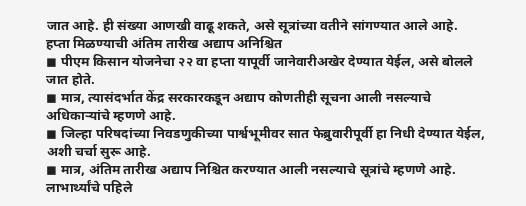जात आहे. ही संख्या आणखी वाढू शकते, असे सूत्रांच्या वतीने सांगण्यात आले आहे.
हप्ता मिळण्याची अंतिम तारीख अद्याप अनिश्चित
◼ पीएम किसान योजनेचा २२ वा हप्ता यापूर्वी जानेवारीअखेर देण्यात येईल, असे बोलले जात होते.
◼ मात्र, त्यासंदर्भात केंद्र सरकारकडून अद्याप कोणतीही सूचना आली नसल्याचे अधिकाऱ्यांचे म्हणणे आहे.
◼ जिल्हा परिषदांच्या निवडणुकीच्या पार्श्वभूमीवर सात फेब्रुवारीपूर्वी हा निधी देण्यात येईल, अशी चर्चा सुरू आहे.
◼ मात्र, अंतिम तारीख अद्याप निश्चित करण्यात आली नसल्याचे सूत्रांचे म्हणणे आहे.
लाभार्थ्यांचे पहिले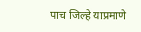पाच जिल्हे याप्रमाणे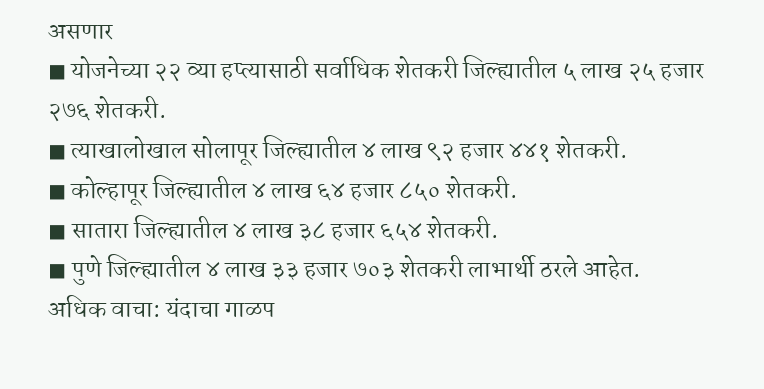असणार
◼ योजनेच्या २२ व्या हप्त्यासाठी सर्वाधिक शेतकरी जिल्ह्यातील ५ लाख २५ हजार २७६ शेतकरी.
◼ त्याखालोखाल सोलापूर जिल्ह्यातील ४ लाख ९२ हजार ४४१ शेतकरी.
◼ कोल्हापूर जिल्ह्यातील ४ लाख ६४ हजार ८५० शेतकरी.
◼ सातारा जिल्ह्यातील ४ लाख ३८ हजार ६५४ शेतकरी.
◼ पुणे जिल्ह्यातील ४ लाख ३३ हजार ७०३ शेतकरी लाभार्थी ठरले आहेत.
अधिक वाचा: यंदाचा गाळप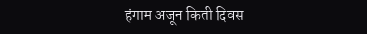हंगाम अजून किती दिवस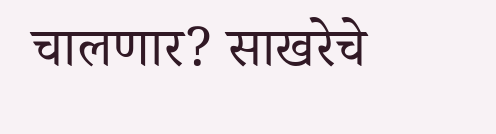चालणार? साखरेचे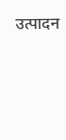उत्पादन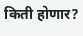किती होणार?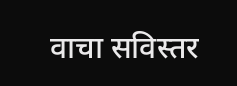वाचा सविस्तर